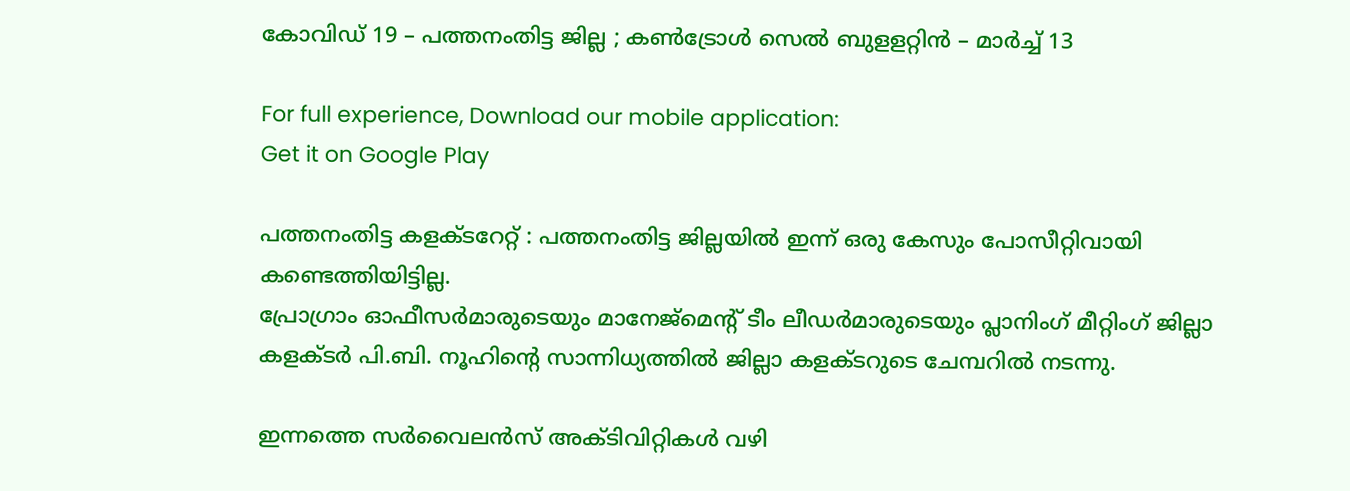കോവിഡ് 19 – പത്തനംതിട്ട ജില്ല ; കണ്‍ട്രോള്‍ സെല്‍ ബുളളറ്റിന്‍ – മാര്‍ച്ച് 13

For full experience, Download our mobile application:
Get it on Google Play

പത്തനംതിട്ട കളക്ടറേറ്റ് : പത്തനംതിട്ട ജില്ലയില്‍ ഇന്ന് ഒരു കേസും പോസീറ്റിവായി കണ്ടെത്തിയിട്ടില്ല.
പ്രോഗ്രാം ഓഫീസര്‍മാരുടെയും മാനേജ്‌മെന്റ് ടീം ലീഡര്‍മാരുടെയും പ്ലാനിംഗ് മീറ്റിംഗ് ജില്ലാ കളക്ടര്‍ പി.ബി. നൂഹിന്റെ സാന്നിധ്യത്തില്‍ ജില്ലാ കളക്ടറുടെ ചേമ്പറില്‍ നടന്നു.

ഇന്നത്തെ സര്‍വൈലന്‍സ് അക്ടിവിറ്റികള്‍ വഴി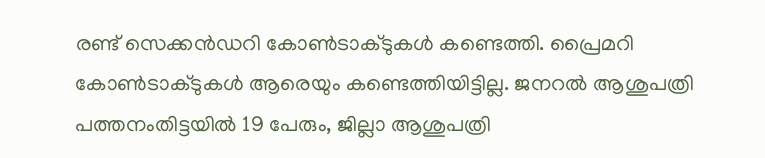രണ്ട് സെക്കന്‍ഡറി കോണ്‍ടാക്ടുകള്‍ കണ്ടെത്തി. പ്രൈമറി കോണ്‍ടാക്ടുകള്‍ ആരെയും കണ്ടെത്തിയിട്ടില്ല. ജനറല്‍ ആശുപത്രി പത്തനംതിട്ടയില്‍ 19 പേരും, ജില്ലാ ആശുപത്രി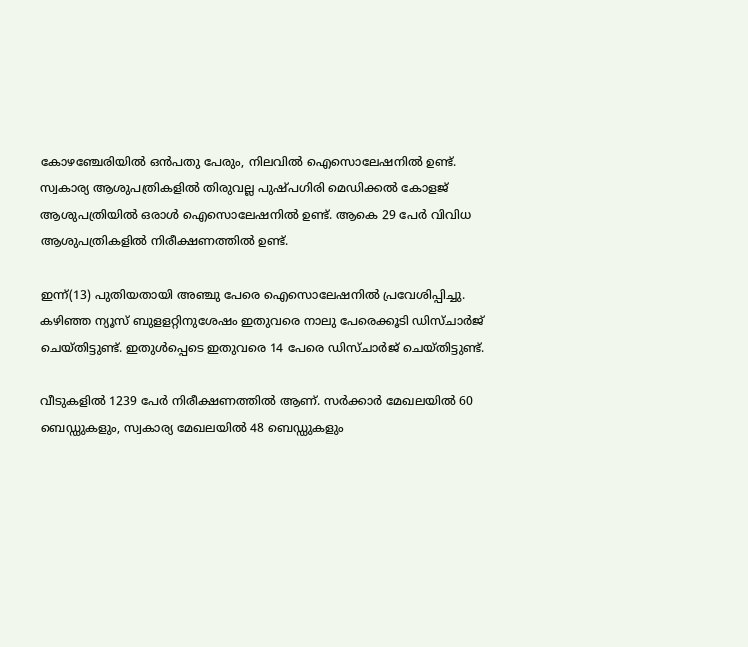കോഴഞ്ചേരിയില്‍ ഒന്‍പതു പേരും, നിലവില്‍ ഐസൊലേഷനില്‍ ഉണ്ട്. സ്വകാര്യ ആശുപത്രികളില്‍ തിരുവല്ല പുഷ്പഗിരി മെഡിക്കല്‍ കോളജ് ആശുപത്രിയില്‍ ഒരാള്‍ ഐസൊലേഷനില്‍ ഉണ്ട്. ആകെ 29 പേര്‍ വിവിധ ആശുപത്രികളില്‍ നിരീക്ഷണത്തില്‍ ഉണ്ട്.

ഇന്ന്(13) പുതിയതായി അഞ്ചു പേരെ ഐസൊലേഷനില്‍ പ്രവേശിപ്പിച്ചു.
കഴിഞ്ഞ ന്യൂസ് ബുളളറ്റിനുശേഷം ഇതുവരെ നാലു പേരെക്കൂടി ഡിസ്ചാര്‍ജ് ചെയ്തിട്ടുണ്ട്. ഇതുള്‍പ്പെടെ ഇതുവരെ 14 പേരെ ഡിസ്ചാര്‍ജ് ചെയ്തിട്ടുണ്ട്.

വീടുകളില്‍ 1239 പേര്‍ നിരീക്ഷണത്തില്‍ ആണ്. സര്‍ക്കാര്‍ മേഖലയില്‍ 60 ബെഡ്ഡുകളും, സ്വകാര്യ മേഖലയില്‍ 48 ബെഡ്ഡുകളും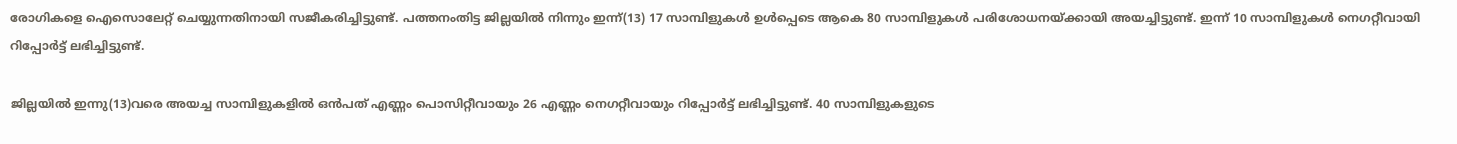രോഗികളെ ഐസൊലേറ്റ് ചെയ്യുന്നതിനായി സജീകരിച്ചിട്ടുണ്ട്. പത്തനംതിട്ട ജില്ലയില്‍ നിന്നും ഇന്ന്(13) 17 സാമ്പിളുകള്‍ ഉള്‍പ്പെടെ ആകെ 80 സാമ്പിളുകള്‍ പരിശോധനയ്ക്കായി അയച്ചിട്ടുണ്ട്. ഇന്ന് 10 സാമ്പിളുകള്‍ നെഗറ്റീവായി റിപ്പോര്‍ട്ട് ലഭിച്ചിട്ടുണ്ട്.

ജില്ലയില്‍ ഇന്നു(13)വരെ അയച്ച സാമ്പിളുകളില്‍ ഒന്‍പത് എണ്ണം പൊസിറ്റീവായും 26 എണ്ണം നെഗറ്റീവായും റിപ്പോര്‍ട്ട് ലഭിച്ചിട്ടുണ്ട്. 40 സാമ്പിളുകളുടെ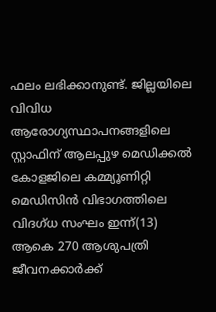ഫലം ലഭിക്കാനുണ്ട്. ജില്ലയിലെ വിവിധ ആരോഗ്യസ്ഥാപനങ്ങളിലെ സ്റ്റാഫിന് ആലപ്പുഴ മെഡിക്കല്‍ കോളജിലെ കമ്മ്യൂണിറ്റി മെഡിസിന്‍ വിഭാഗത്തിലെ വിദഗ്ധ സംഘം ഇന്ന്(13) ആകെ 270 ആശുപത്രി ജീവനക്കാര്‍ക്ക്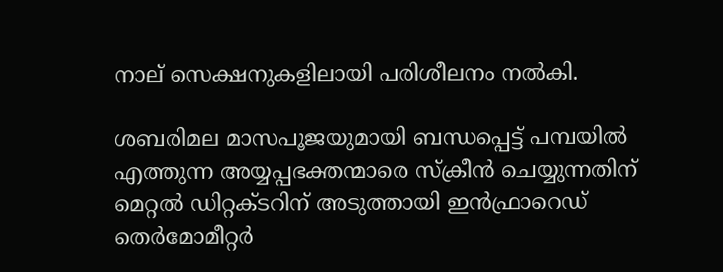നാല് സെക്ഷനുകളിലായി പരിശീലനം നല്‍കി.

ശബരിമല മാസപൂജയുമായി ബന്ധപ്പെട്ട് പമ്പയില്‍ എത്തുന്ന അയ്യപ്പഭക്തന്മാരെ സ്‌ക്രീന്‍ ചെയ്യുന്നതിന് മെറ്റല്‍ ഡിറ്റക്ടറിന് അടുത്തായി ഇന്‍ഫ്രാറെഡ് തെര്‍മോമീറ്റര്‍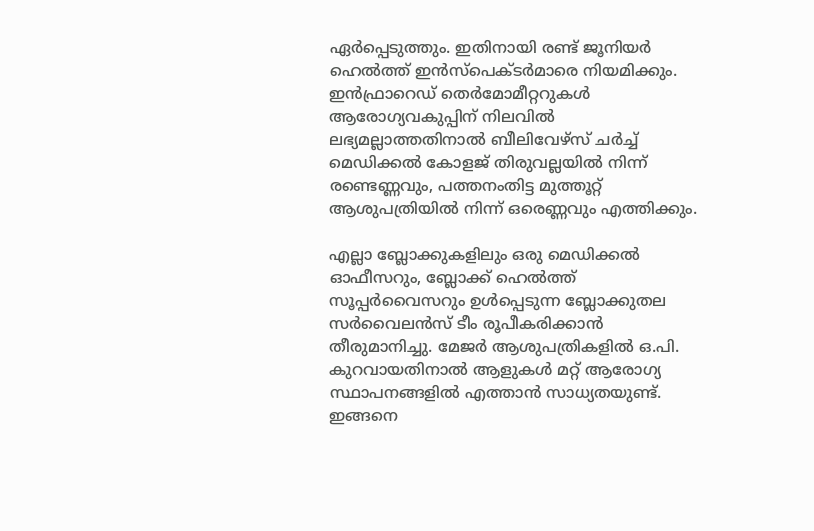ഏര്‍പ്പെടുത്തും. ഇതിനായി രണ്ട് ജൂനിയര്‍ ഹെല്‍ത്ത് ഇന്‍സ്‌പെക്ടര്‍മാരെ നിയമിക്കും. ഇന്‍ഫ്രാറെഡ് തെര്‍മോമീറ്ററുകള്‍ ആരോഗ്യവകുപ്പിന് നിലവില്‍ ലഭ്യമല്ലാത്തതിനാല്‍ ബീലിവേഴ്‌സ് ചര്‍ച്ച് മെഡിക്കല്‍ കോളജ് തിരുവല്ലയില്‍ നിന്ന് രണ്ടെണ്ണവും, പത്തനംതിട്ട മുത്തൂറ്റ് ആശുപത്രിയില്‍ നിന്ന് ഒരെണ്ണവും എത്തിക്കും.

എല്ലാ ബ്ലോക്കുകളിലും ഒരു മെഡിക്കല്‍ ഓഫീസറും, ബ്ലോക്ക് ഹെല്‍ത്ത് സൂപ്പര്‍വൈസറും ഉള്‍പ്പെടുന്ന ബ്ലോക്കുതല സര്‍വൈലന്‍സ് ടീം രൂപീകരിക്കാന്‍ തീരുമാനിച്ചു. മേജര്‍ ആശുപത്രികളില്‍ ഒ.പി. കുറവായതിനാല്‍ ആളുകള്‍ മറ്റ് ആരോഗ്യ സ്ഥാപനങ്ങളില്‍ എത്താന്‍ സാധ്യതയുണ്ട്. ഇങ്ങനെ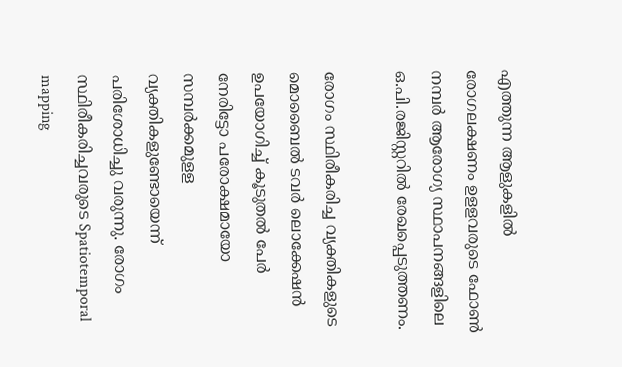എത്തുന്ന ആളുകളില്‍ രോഗലക്ഷണം ഉളളവരുടെ ഫോണ്‍ നമ്പര്‍ ആരോഗ്യ സ്ഥാപനങ്ങളിലെ ഒ.പി.രജിസ്റ്ററില്‍ രേഖപ്പെടുത്തണം.

രോഗം സ്ഥിരീകരിച്ച വ്യക്തികളുടെ മൊബൈല്‍ ടവര്‍ ലൊക്കേഷന്‍ ഉപയോഗിച്ച് കൂടുതല്‍ പേര്‍ നേരിട്ടോ പരോക്ഷമായോ സമ്പര്‍ക്കമുളള വ്യക്തികളുണ്ടോയെന്ന് പരിശോധിച്ചു വരുന്നു. രോഗം സ്ഥിരീകരിച്ചവരുടെ Spatiotemporal mapping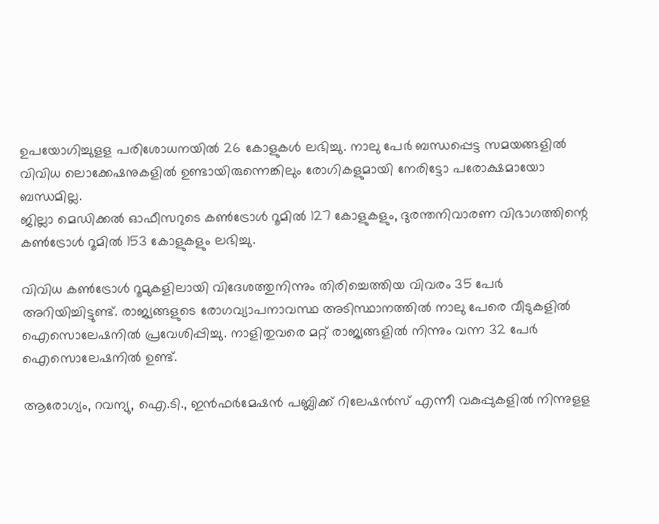ഉപയോഗിച്ചുളള പരിശോധനയില്‍ 26 കോളുകള്‍ ലഭിച്ചു. നാലു പേര്‍ ബന്ധപ്പെട്ട സമയങ്ങളില്‍ വിവിധ ലൊക്കേഷനുകളില്‍ ഉണ്ടായിരുന്നെങ്കിലും രോഗികളുമായി നേരിട്ടോ പരോക്ഷമായോ ബന്ധമില്ല.
ജില്ലാ മെഡിക്കല്‍ ഓഫീസറുടെ കണ്‍ട്രോള്‍ റൂമില്‍ 127 കോളുകളും, ദുരന്തനിവാരണ വിഭാഗത്തിന്റെ കണ്‍ട്രോള്‍ റൂമില്‍ 153 കോളുകളും ലഭിച്ചു.

വിവിധ കണ്‍ട്രോള്‍ റൂമുകളിലായി വിദേശത്തുനിന്നും തിരിച്ചെത്തിയ വിവരം 35 പേര്‍ അറിയിച്ചിട്ടുണ്ട്. രാജ്യങ്ങളുടെ രോഗവ്യാപനാവസ്ഥ അടിസ്ഥാനത്തില്‍ നാലു പേരെ വീടുകളില്‍ ഐസൊലേഷനില്‍ പ്രവേശിപ്പിച്ചു. നാളിതുവരെ മറ്റ് രാജ്യങ്ങളില്‍ നിന്നും വന്ന 32 പേര്‍ ഐസൊലേഷനില്‍ ഉണ്ട്.

ആരോഗ്യം, റവന്യു, ഐ.ടി., ഇന്‍ഫര്‍മേഷന്‍ പബ്ലിക്ക് റിലേഷന്‍സ് എന്നീ വകുപ്പുകളില്‍ നിന്നുളള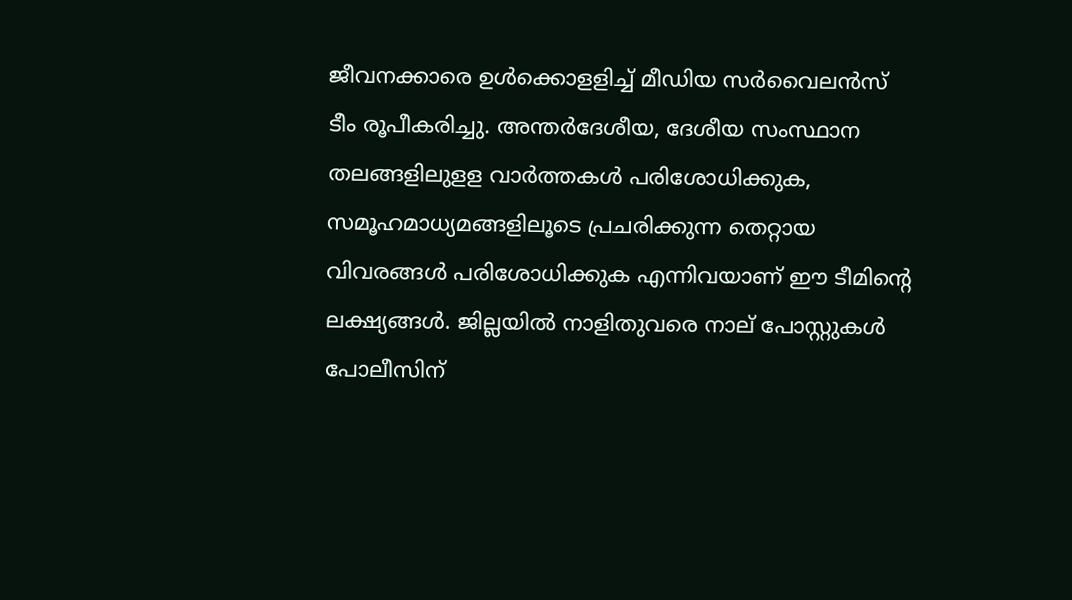ജീവനക്കാരെ ഉള്‍ക്കൊളളിച്ച് മീഡിയ സര്‍വൈലന്‍സ് ടീം രൂപീകരിച്ചു. അന്തര്‍ദേശീയ, ദേശീയ സംസ്ഥാന തലങ്ങളിലുളള വാര്‍ത്തകള്‍ പരിശോധിക്കുക, സമൂഹമാധ്യമങ്ങളിലൂടെ പ്രചരിക്കുന്ന തെറ്റായ വിവരങ്ങള്‍ പരിശോധിക്കുക എന്നിവയാണ് ഈ ടീമിന്റെ ലക്ഷ്യങ്ങള്‍. ജില്ലയില്‍ നാളിതുവരെ നാല് പോസ്റ്റുകള്‍ പോലീസിന്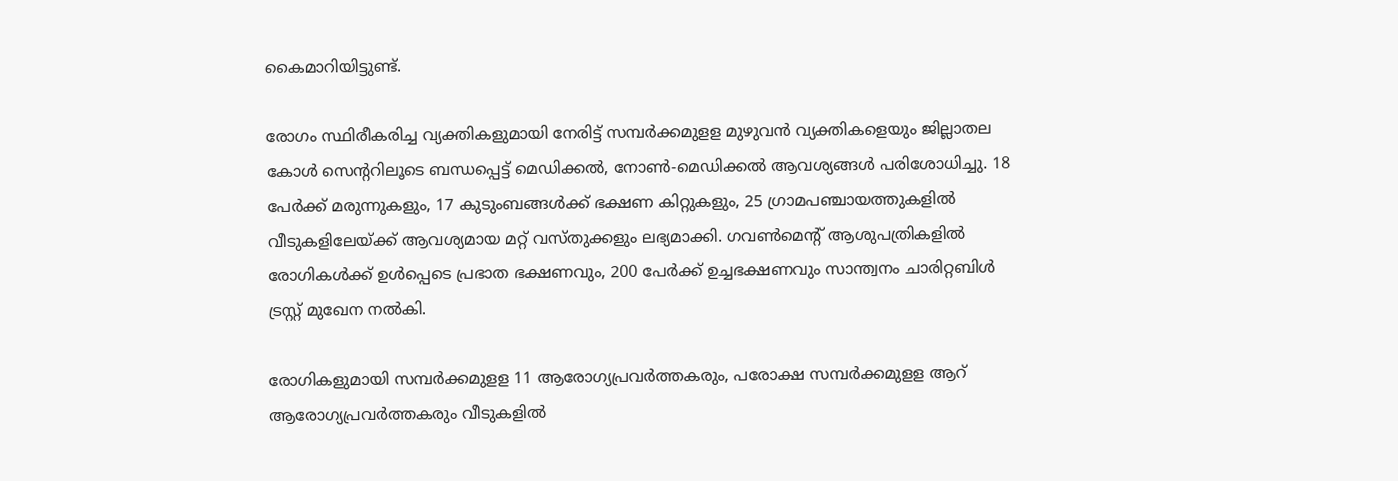കൈമാറിയിട്ടുണ്ട്.

രോഗം സ്ഥിരീകരിച്ച വ്യക്തികളുമായി നേരിട്ട് സമ്പര്‍ക്കമുളള മുഴുവന്‍ വ്യക്തികളെയും ജില്ലാതല കോള്‍ സെന്ററിലൂടെ ബന്ധപ്പെട്ട് മെഡിക്കല്‍, നോണ്‍-മെഡിക്കല്‍ ആവശ്യങ്ങള്‍ പരിശോധിച്ചു. 18 പേര്‍ക്ക് മരുന്നുകളും, 17 കുടുംബങ്ങള്‍ക്ക് ഭക്ഷണ കിറ്റുകളും, 25 ഗ്രാമപഞ്ചായത്തുകളില്‍ വീടുകളിലേയ്ക്ക് ആവശ്യമായ മറ്റ് വസ്തുക്കളും ലഭ്യമാക്കി. ഗവണ്‍മെന്റ് ആശുപത്രികളില്‍ രോഗികള്‍ക്ക് ഉള്‍പ്പെടെ പ്രഭാത ഭക്ഷണവും, 200 പേര്‍ക്ക് ഉച്ചഭക്ഷണവും സാന്ത്വനം ചാരിറ്റബിള്‍ ട്രസ്റ്റ് മുഖേന നല്‍കി.

രോഗികളുമായി സമ്പര്‍ക്കമുളള 11 ആരോഗ്യപ്രവര്‍ത്തകരും, പരോക്ഷ സമ്പര്‍ക്കമുളള ആറ് ആരോഗ്യപ്രവര്‍ത്തകരും വീടുകളില്‍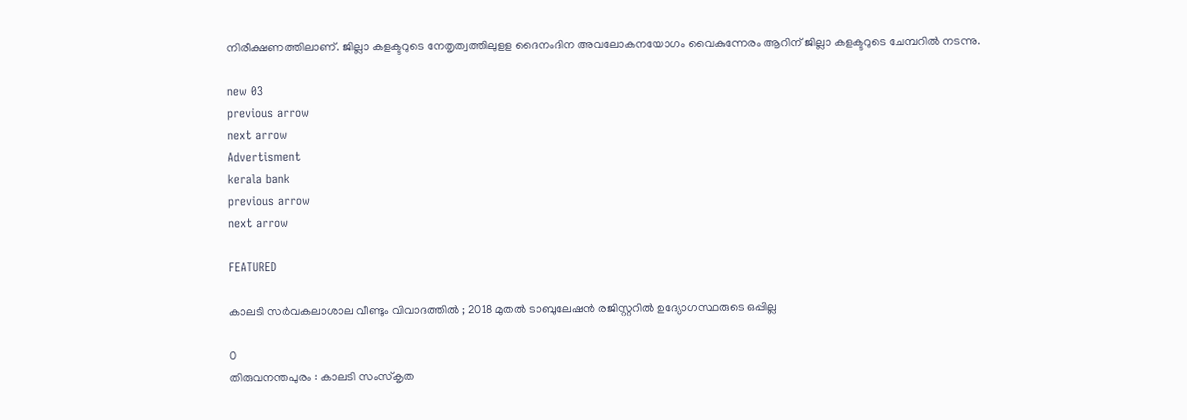നിരീക്ഷണത്തിലാണ്. ജില്ലാ കളക്ടറുടെ നേതൃത്വത്തിലുളള ദൈനംദിന അവലോകനയോഗം വൈകുന്നേരം ആറിന് ജില്ലാ കളക്ടറുടെ ചേമ്പറില്‍ നടന്നു.

new 03
previous arrow
next arrow
Advertisment
kerala bank
previous arrow
next arrow

FEATURED

കാലടി സർവകലാശാല വീണ്ടും വിവാദത്തിൽ ; 2018 മുതൽ ടാബുലേഷൻ രജിസ്റ്ററിൽ ഉദ്യോഗസ്ഥരുടെ ഒപ്പില്ല

0
തിരുവനന്തപുരം : കാലടി സംസ്കൃത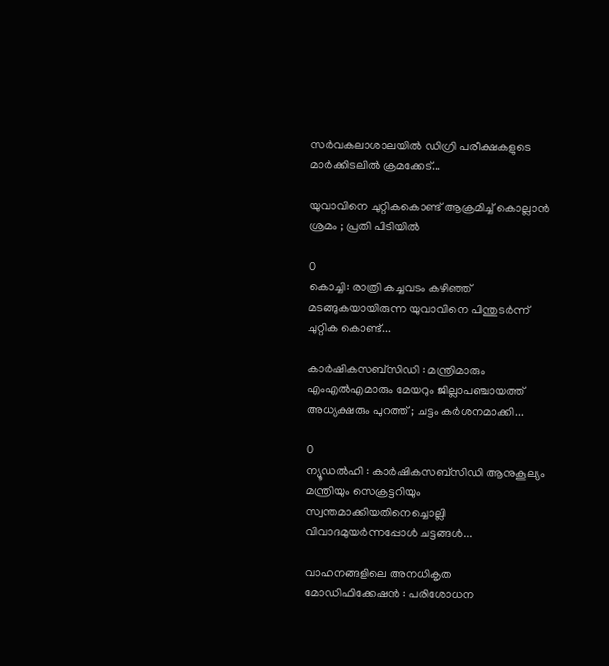സർവകലാശാലയിൽ ഡിഗ്രി പരീക്ഷകളുടെ മാർക്കിടലിൽ ക്രമക്കേട്...

യുവാവിനെ ചുറ്റികകൊണ്ട് ആക്രമിച്ച് കൊല്ലാൻ ശ്രമം ; പ്രതി പിടിയിൽ

0
കൊച്ചി: രാത്രി കച്ചവടം കഴിഞ്ഞ് മടങ്ങുകയായിരുന്ന യുവാവിനെ പിന്തുടർന്ന് ചുറ്റിക കൊണ്ട്...

കാർഷികസബ്സിഡി : മന്ത്രിമാരും എംഎൽഎമാരും മേയറും ജില്ലാപഞ്ചായത്ത് അധ്യക്ഷരും പുറത്ത് ; ചട്ടം കർശനമാക്കി...

0
ന്യൂഡൽഹി : കാർഷികസബ്സിഡി ആനുകൂല്യം മന്ത്രിയും സെക്രട്ടറിയും സ്വന്തമാക്കിയതിനെച്ചൊല്ലി വിവാദമുയർന്നപ്പോൾ ചട്ടങ്ങൾ...

വാഹനങ്ങളിലെ അനധികൃത മോഡിഫിക്കേഷൻ : പരിശോധന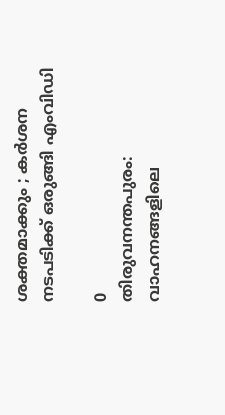ശക്തമാക്കും ; കർശന നടപടിക്ക് ഒരുങ്ങി എംവിഡി

0
തിരുവനന്തപുരം: വാഹനങ്ങളിലെ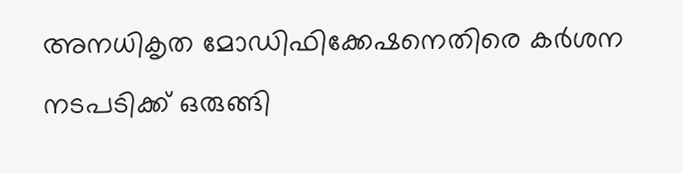അനധികൃത മോഡിഫിക്കേഷനെതിരെ കർശന നടപടിക്ക് ഒരുങ്ങി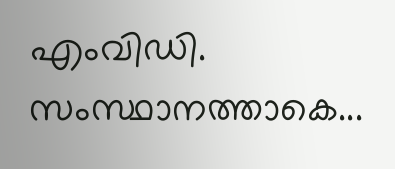എംവിഡി. സംസ്ഥാനത്താകെ...